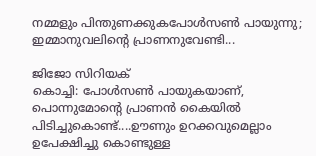നമ്മളും പിന്തുണക്കുകപോള്‍സണ്‍ പായുന്നു; ഇമ്മാനുവലിന്റെ പ്രാണനുവേണ്ടി...

ജിജോ സിറിയക്‌
കൊച്ചി: പോള്‍സണ്‍ പായുകയാണ്, പൊന്നുമോന്റെ പ്രാണന്‍ കൈയില്‍
പിടിച്ചുകൊണ്ട്....ഊണും ഉറക്കവുമെല്ലാം ഉപേക്ഷിച്ചു കൊണ്ടുള്ള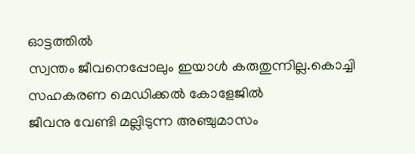ഓട്ടത്തില്‍
സ്വന്തം ജീവനെപ്പോലും ഇയാള്‍ കരുതുന്നില്ല.കൊച്ചി സഹകരണ മെഡിക്കല്‍ കോളേജില്‍
ജീവനു വേണ്ടി മല്ലിടുന്ന അഞ്ചുമാസം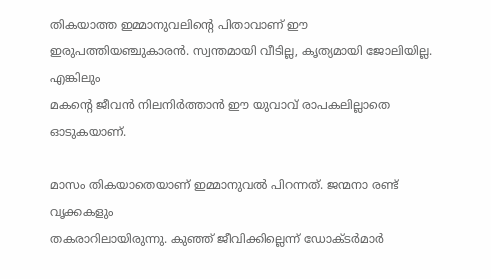തികയാത്ത ഇമ്മാനുവലിന്റെ പിതാവാണ് ഈ
ഇരുപത്തിയഞ്ചുകാരന്‍. സ്വന്തമായി വീടില്ല, കൃത്യമായി ജോലിയില്ല. എങ്കിലും
മകന്റെ ജീവന്‍ നിലനിര്‍ത്താന്‍ ഈ യുവാവ് രാപകലില്ലാതെ ഓടുകയാണ്.

മാസം തികയാതെയാണ് ഇമ്മാനുവല്‍ പിറന്നത്. ജന്മനാ രണ്ട് വൃക്കകളും
തകരാറിലായിരുന്നു. കുഞ്ഞ് ജീവിക്കില്ലെന്ന് ഡോക്ടര്‍മാര്‍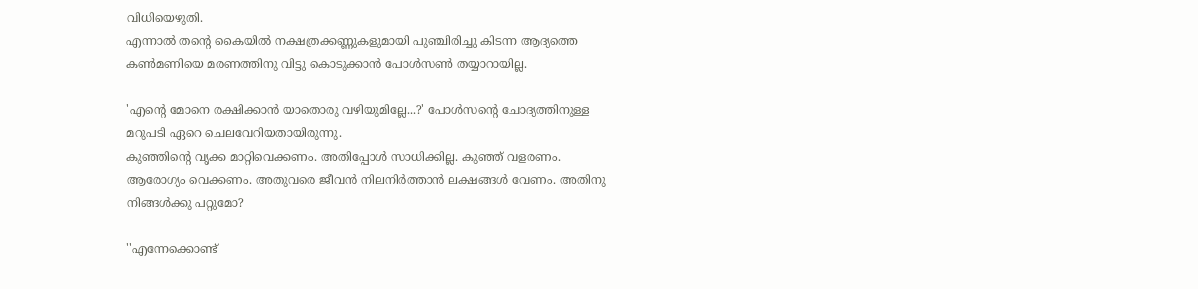വിധിയെഴുതി.
എന്നാല്‍ തന്റെ കൈയില്‍ നക്ഷത്രക്കണ്ണുകളുമായി പുഞ്ചിരിച്ചു കിടന്ന ആദ്യത്തെ
കണ്‍മണിയെ മരണത്തിനു വിട്ടു കൊടുക്കാന്‍ പോള്‍സണ്‍ തയ്യാറായില്ല.

'എന്റെ മോനെ രക്ഷിക്കാന്‍ യാതൊരു വഴിയുമില്ലേ...?' പോള്‍സന്റെ ചോദ്യത്തിനുള്ള
മറുപടി ഏറെ ചെലവേറിയതായിരുന്നു.
കുഞ്ഞിന്റെ വൃക്ക മാറ്റിവെക്കണം. അതിപ്പോള്‍ സാധിക്കില്ല. കുഞ്ഞ് വളരണം.
ആരോഗ്യം വെക്കണം. അതുവരെ ജീവന്‍ നിലനിര്‍ത്താന്‍ ലക്ഷങ്ങള്‍ വേണം. അതിനു
നിങ്ങള്‍ക്കു പറ്റുമോ?

''എന്നേക്കൊണ്ട്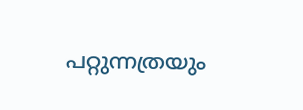പറ്റുന്നത്രയും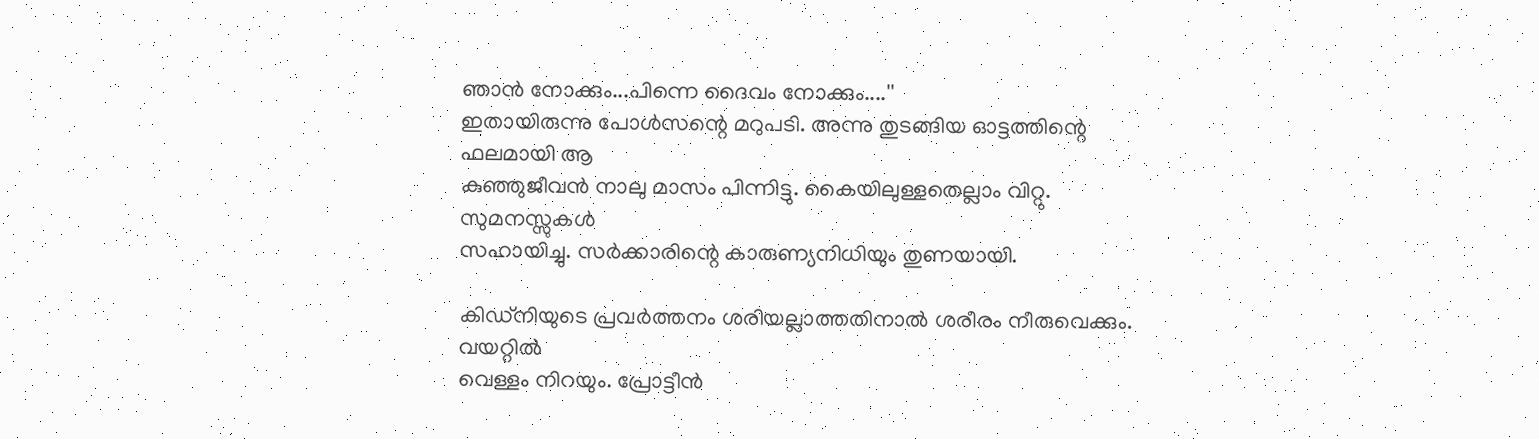ഞാന്‍ നോക്കും...പിന്നെ ദൈവം നോക്കും....''
ഇതായിരുന്നു പോള്‍സന്റെ മറുപടി. അന്നു തുടങ്ങിയ ഓട്ടത്തിന്റെ ഫലമായി ആ
കുഞ്ഞുജീവന്‍ നാലു മാസം പിന്നിട്ടു. കൈയിലുള്ളതെല്ലാം വിറ്റു. സുമനസ്സുകള്‍
സഹായിച്ചു. സര്‍ക്കാരിന്റെ കാരുണ്യനിധിയും തുണയായി.

കിഡ്‌നിയുടെ പ്രവര്‍ത്തനം ശരിയല്ലാത്തതിനാല്‍ ശരീരം നീരുവെക്കും. വയറ്റില്‍
വെള്ളം നിറയും. പ്രോട്ടീന്‍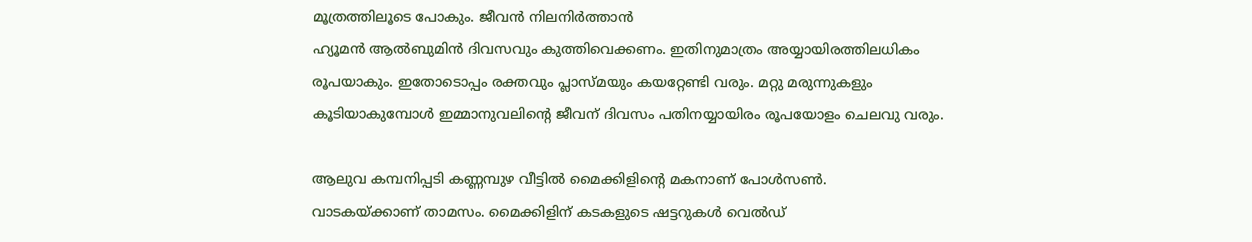മൂത്രത്തിലൂടെ പോകും. ജീവന്‍ നിലനിര്‍ത്താന്‍
ഹ്യൂമന്‍ ആല്‍ബുമിന്‍ ദിവസവും കുത്തിവെക്കണം. ഇതിനുമാത്രം അയ്യായിരത്തിലധികം
രൂപയാകും. ഇതോടൊപ്പം രക്തവും പ്ലാസ്മയും കയറ്റേണ്ടി വരും. മറ്റു മരുന്നുകളും
കൂടിയാകുമ്പോള്‍ ഇമ്മാനുവലിന്റെ ജീവന് ദിവസം പതിനയ്യായിരം രൂപയോളം ചെലവു വരും.

ആലുവ കമ്പനിപ്പടി കണ്ണമ്പുഴ വീട്ടില്‍ മൈക്കിളിന്റെ മകനാണ് പോള്‍സണ്‍.
വാടകയ്ക്കാണ് താമസം. മൈക്കിളിന് കടകളുടെ ഷട്ടറുകള്‍ വെല്‍ഡ്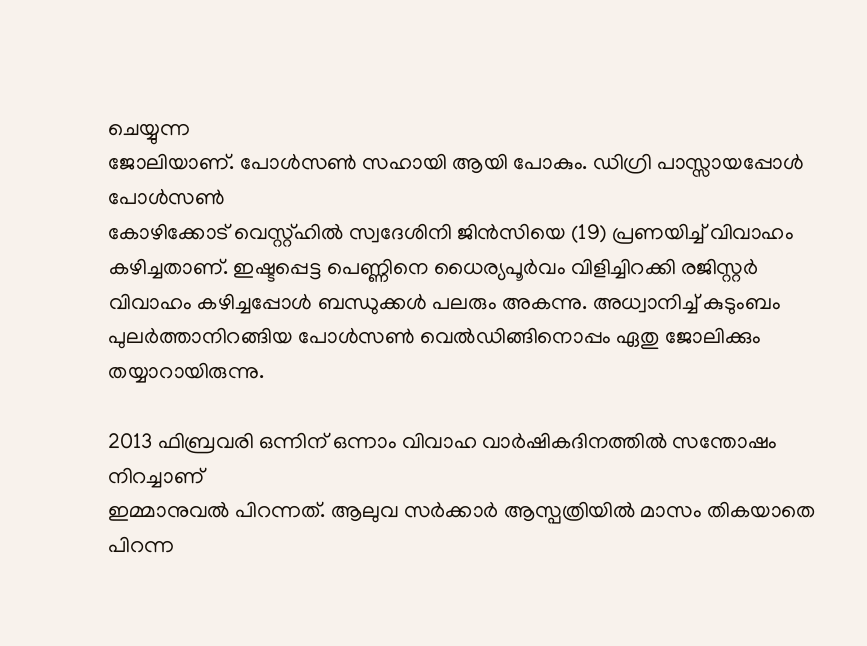ചെയ്യുന്ന
ജോലിയാണ്. പോള്‍സണ്‍ സഹായി ആയി പോകും. ഡിഗ്രി പാസ്സായപ്പോള്‍ പോള്‍സണ്‍
കോഴിക്കോട് വെസ്റ്റ്ഹില്‍ സ്വദേശിനി ജിന്‍സിയെ (19) പ്രണയിച്ച് വിവാഹം
കഴിച്ചതാണ്. ഇഷ്ടപ്പെട്ട പെണ്ണിനെ ധൈര്യപൂര്‍വം വിളിച്ചിറക്കി രജിസ്റ്റര്‍
വിവാഹം കഴിച്ചപ്പോള്‍ ബന്ധുക്കള്‍ പലരും അകന്നു. അധ്വാനിച്ച് കുടുംബം
പുലര്‍ത്താനിറങ്ങിയ പോള്‍സണ്‍ വെല്‍ഡിങ്ങിനൊപ്പം ഏതു ജോലിക്കും
തയ്യാറായിരുന്നു.

2013 ഫിബ്രവരി ഒന്നിന് ഒന്നാം വിവാഹ വാര്‍ഷികദിനത്തില്‍ സന്തോഷം നിറച്ചാണ്
ഇമ്മാനുവല്‍ പിറന്നത്. ആലുവ സര്‍ക്കാര്‍ ആസ്പത്രിയില്‍ മാസം തികയാതെ പിറന്ന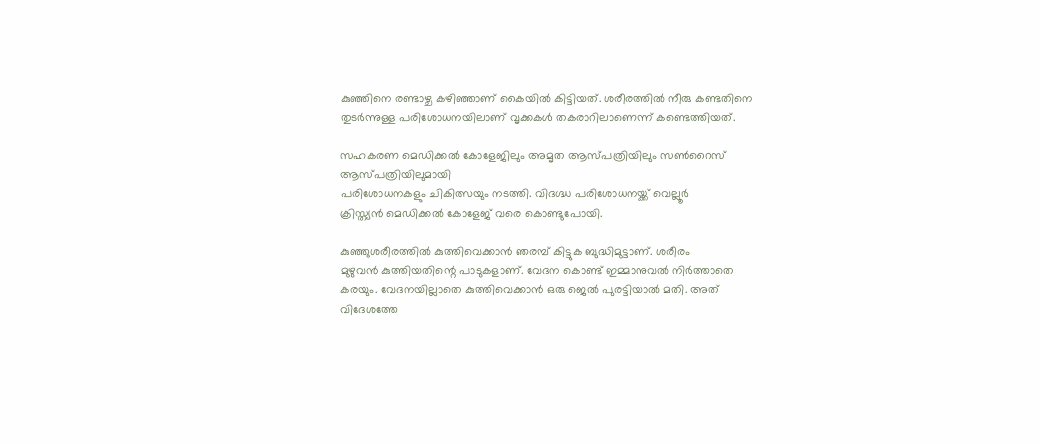കുഞ്ഞിനെ രണ്ടാഴ്ച കഴിഞ്ഞാണ് കൈയില്‍ കിട്ടിയത്. ശരീരത്തില്‍ നീരു കണ്ടതിനെ
തുടര്‍ന്നുള്ള പരിശോധനയിലാണ് വൃക്കകള്‍ തകരാറിലാണെന്ന് കണ്ടെത്തിയത്.

സഹകരണ മെഡിക്കല്‍ കോളേജിലും അമൃത ആസ്പത്രിയിലും സണ്‍റൈസ് ആസ്പത്രിയിലുമായി
പരിശോധനകളും ചികിത്സയും നടത്തി. വിദഗ്ദ്ധ പരിശോധനയ്ക്ക് വെല്ലൂര്‍
ക്രിസ്ത്യന്‍ മെഡിക്കല്‍ കോളേജ് വരെ കൊണ്ടുപോയി.

കുഞ്ഞുശരീരത്തില്‍ കുത്തിവെക്കാന്‍ ഞരമ്പ് കിട്ടുക ബുദ്ധിമുട്ടാണ്. ശരീരം
മുഴുവന്‍ കുത്തിയതിന്റെ പാടുകളാണ്. വേദന കൊണ്ട് ഇമ്മാനുവല്‍ നിര്‍ത്താതെ
കരയും. വേദനയില്ലാതെ കുത്തിവെക്കാന്‍ ഒരു ജെല്‍ പുരട്ടിയാല്‍ മതി. അത്
വിദേശത്തേ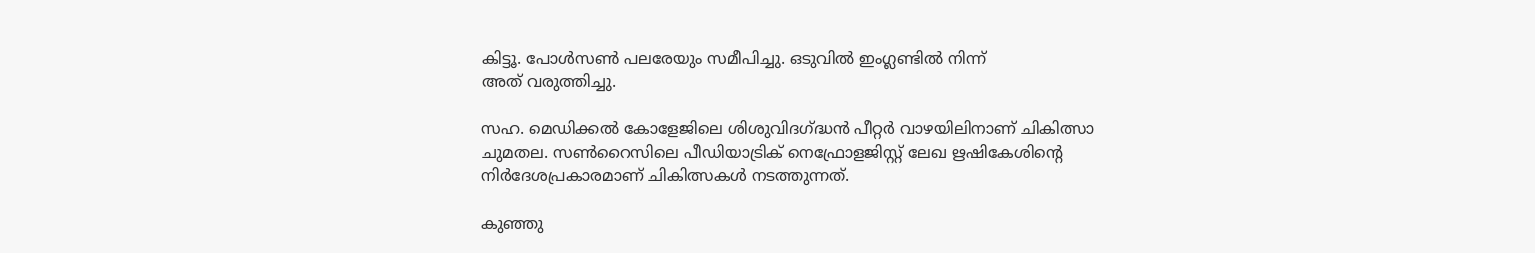കിട്ടൂ. പോള്‍സണ്‍ പലരേയും സമീപിച്ചു. ഒടുവില്‍ ഇംഗ്ലണ്ടില്‍ നിന്ന്
അത് വരുത്തിച്ചു.

സഹ. മെഡിക്കല്‍ കോളേജിലെ ശിശുവിദഗ്ദ്ധന്‍ പീറ്റര്‍ വാഴയിലിനാണ് ചികിത്സാ
ചുമതല. സണ്‍റൈസിലെ പീഡിയാട്രിക് നെഫ്രോളജിസ്റ്റ് ലേഖ ഋഷികേശിന്റെ
നിര്‍ദേശപ്രകാരമാണ് ചികിത്സകള്‍ നടത്തുന്നത്.

കുഞ്ഞു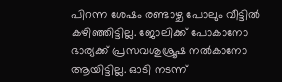പിറന്ന ശേഷം രണ്ടാഴ്ച പോലും വീട്ടില്‍ കഴിഞ്ഞിട്ടില്ല. ജോലിക്ക് പോകാനോ
ഭാര്യക്ക് പ്രസവശുശ്രൂഷ നല്‍കാനോ ആയിട്ടില്ല. ഓടി നടന്ന്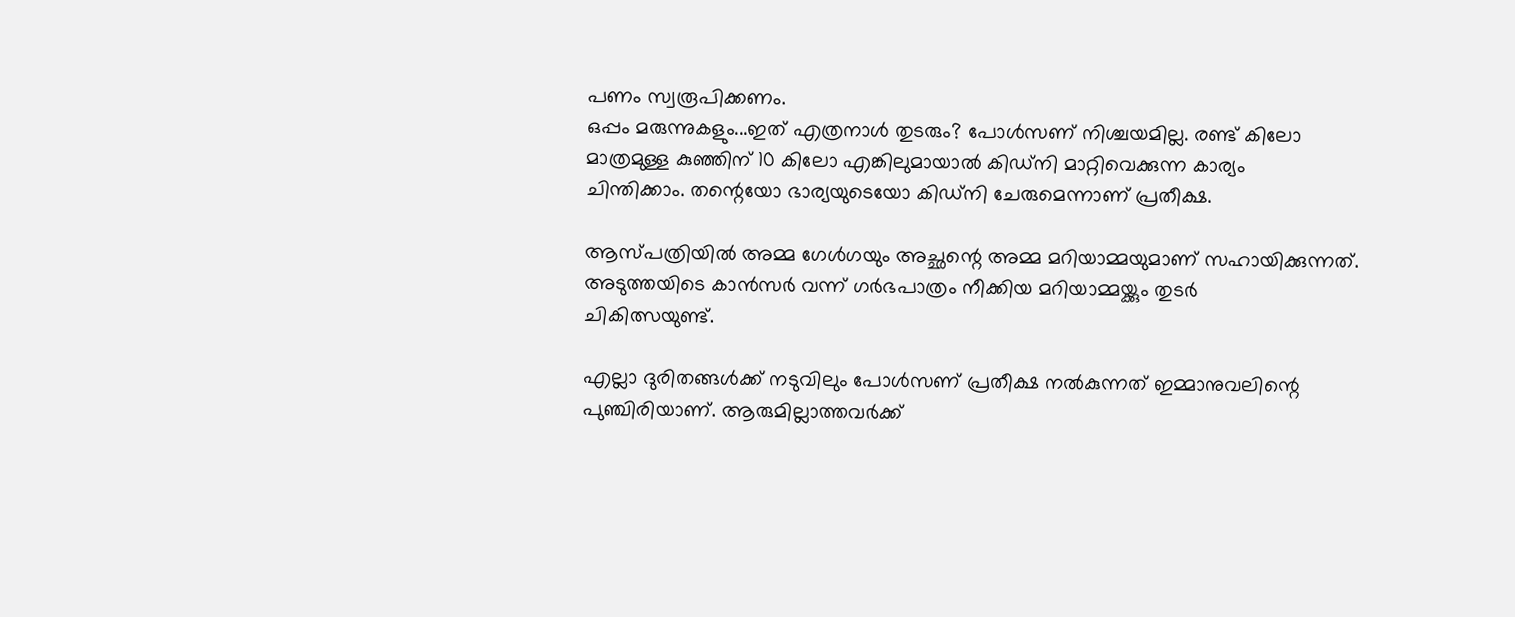പണം സ്വരൂപിക്കണം.
ഒപ്പം മരുന്നുകളും...ഇത് എത്രനാള്‍ തുടരും? പോള്‍സണ് നിശ്ചയമില്ല. രണ്ട് കിലോ
മാത്രമുള്ള കുഞ്ഞിന് 10 കിലോ എങ്കിലുമായാല്‍ കിഡ്‌നി മാറ്റിവെക്കുന്ന കാര്യം
ചിന്തിക്കാം. തന്റെയോ ഭാര്യയുടെയോ കിഡ്‌നി ചേരുമെന്നാണ് പ്രതീക്ഷ.

ആസ്പത്രിയില്‍ അമ്മ ഗേള്‍ഗയും അച്ഛന്റെ അമ്മ മറിയാമ്മയുമാണ് സഹായിക്കുന്നത്.
അടുത്തയിടെ കാന്‍സര്‍ വന്ന് ഗര്‍ഭപാത്രം നീക്കിയ മറിയാമ്മയ്ക്കും തുടര്‍
ചികിത്സയുണ്ട്.

എല്ലാ ദുരിതങ്ങള്‍ക്ക് നടുവിലും പോള്‍സണ് പ്രതീക്ഷ നല്‍കുന്നത് ഇമ്മാനുവലിന്റെ
പുഞ്ചിരിയാണ്. ആരുമില്ലാത്തവര്‍ക്ക്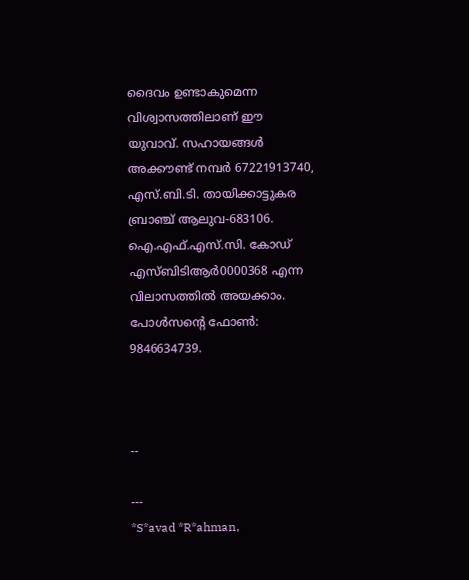ദൈവം ഉണ്ടാകുമെന്ന വിശ്വാസത്തിലാണ് ഈ
യുവാവ്. സഹായങ്ങള്‍ അക്കൗണ്ട് നമ്പര്‍ 67221913740, എസ്.ബി.ടി. തായിക്കാട്ടുകര
ബ്രാഞ്ച് ആലുവ-683106. ഐ.എഫ്.എസ്.സി. കോഡ് എസ്ബിടിആര്‍0000368 എന്ന
വിലാസത്തില്‍ അയക്കാം. പോള്‍സന്റെ ഫോണ്‍: 9846634739.



--

---
*S*avad *R*ahman,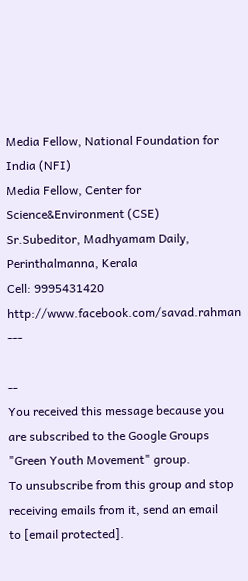Media Fellow, National Foundation for India (NFI)
Media Fellow, Center for Science&Environment (CSE)
Sr.Subeditor, Madhyamam Daily, Perinthalmanna, Kerala
Cell: 9995431420
http://www.facebook.com/savad.rahman
---

--
You received this message because you are subscribed to the Google Groups
"Green Youth Movement" group.
To unsubscribe from this group and stop receiving emails from it, send an email
to [email protected].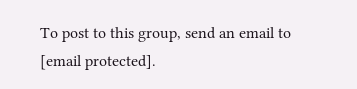To post to this group, send an email to [email protected].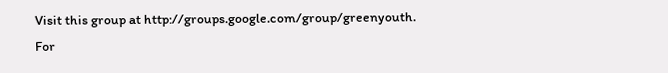Visit this group at http://groups.google.com/group/greenyouth.
For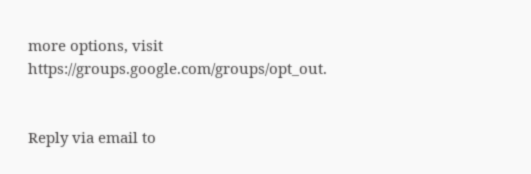more options, visit https://groups.google.com/groups/opt_out.


Reply via email to